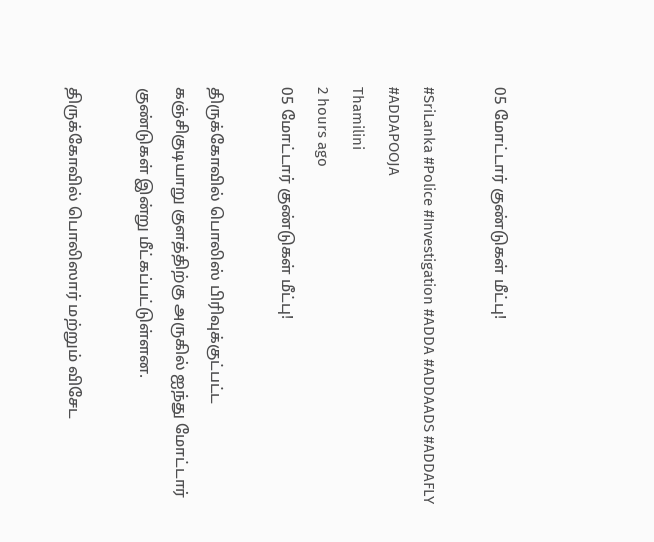05 மோட்டார் குண்டுகள் மீட்பு!

#SriLanka #Police #Investigation #ADDA #ADDAADS #ADDAFLY #ADDAPOOJA
Thamilini
2 hours ago
05 மோட்டார் குண்டுகள் மீட்பு!

திருக்கோவில் பொலிஸ் பிரிவுக்குட்பட்ட கஞ்சிகுடியாறு குளத்திற்கு அருகில் ஐந்து மோட்டார் குண்டுகள் இன்று மீட்கப்பட்டுள்ளன.

திருக்கோவில் பொலிஸார் மற்றும் விசேட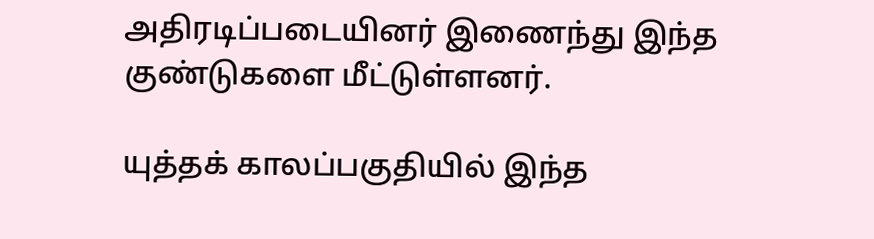அதிரடிப்படையினர் இணைந்து இந்த குண்டுகளை மீட்டுள்ளனர்.

யுத்தக் காலப்பகுதியில் இந்த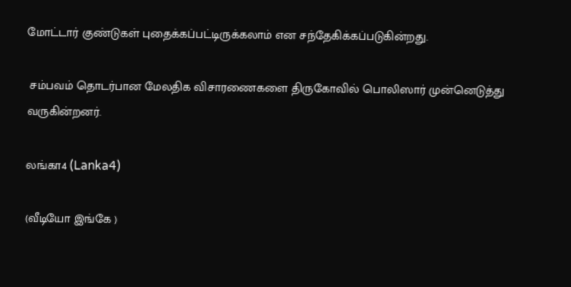மோட்டார் குண்டுகள் புதைக்கப்பட்டிருக்கலாம் என சந்தேகிக்கப்படுகின்றது.

 சம்பவம் தொடர்பான மேலதிக விசாரணைகளை திருகோவில் பொலிஸார் முன்னெடுத்து வருகின்றனர்.

லங்கா4 (Lanka4)

(வீடியோ இங்கே )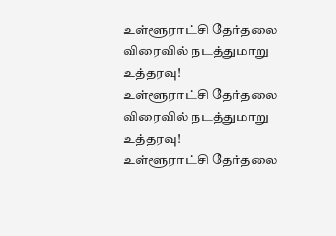உள்ளூராட்சி தேர்தலை விரைவில் நடத்துமாறு உத்தரவு!
உள்ளூராட்சி தேர்தலை விரைவில் நடத்துமாறு உத்தரவு!
உள்ளூராட்சி தேர்தலை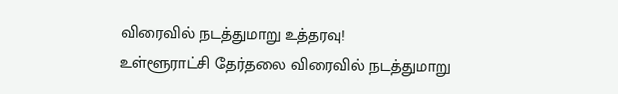விரைவில் நடத்துமாறு உத்தரவு!
உள்ளூராட்சி தேர்தலை விரைவில் நடத்துமாறு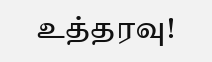உத்தரவு!